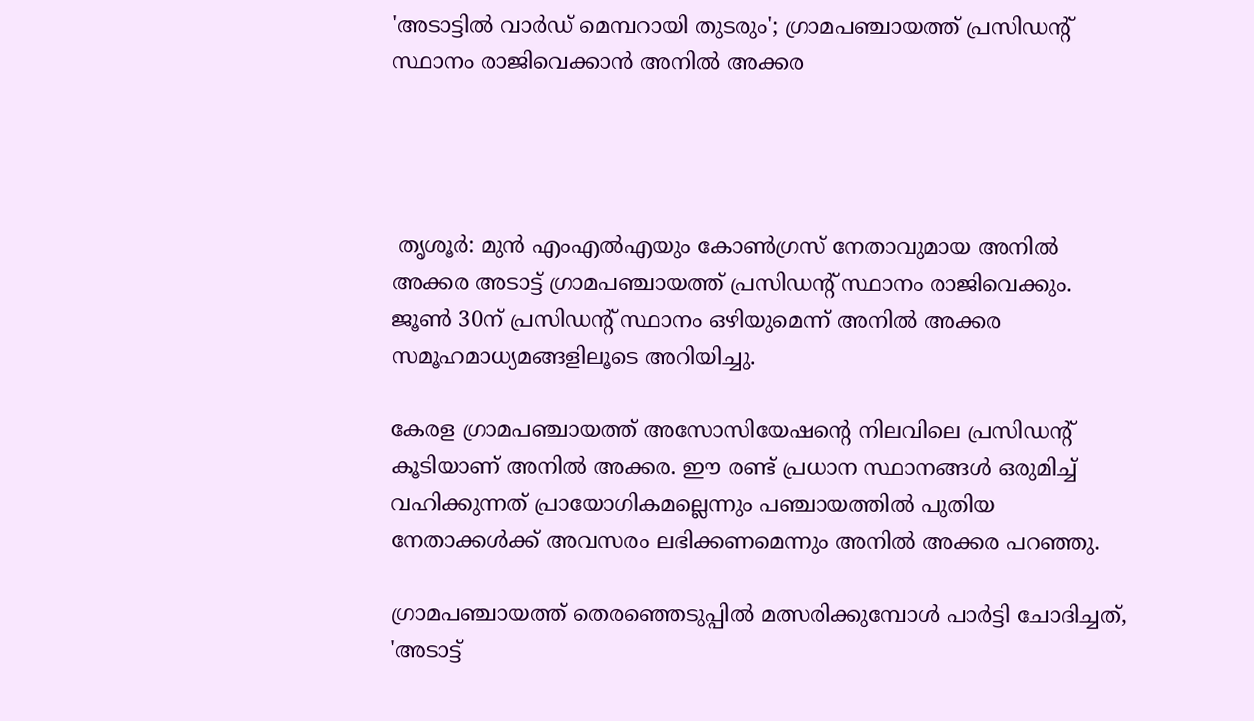'അടാട്ടില്‍ വാര്‍ഡ് മെമ്പറായി തുടരും'; ഗ്രാമപഞ്ചായത്ത് പ്രസിഡന്റ് സ്ഥാനം രാജിവെക്കാന്‍ അനില്‍ അക്കര




 തൃശൂര്‍: മുന്‍ എംഎല്‍എയും കോണ്‍ഗ്രസ് നേതാവുമായ അനില്‍ അക്കര അടാട്ട് ഗ്രാമപഞ്ചായത്ത് പ്രസിഡന്റ് സ്ഥാനം രാജിവെക്കും. ജൂണ്‍ 30ന് പ്രസിഡന്റ് സ്ഥാനം ഒഴിയുമെന്ന് അനില്‍ അക്കര സമൂഹമാധ്യമങ്ങളിലൂടെ അറിയിച്ചു.

കേരള ഗ്രാമപഞ്ചായത്ത് അസോസിയേഷന്റെ നിലവിലെ പ്രസിഡന്റ് കൂടിയാണ് അനില്‍ അക്കര. ഈ രണ്ട് പ്രധാന സ്ഥാനങ്ങള്‍ ഒരുമിച്ച് വഹിക്കുന്നത് പ്രായോഗികമല്ലെന്നും പഞ്ചായത്തില്‍ പുതിയ നേതാക്കള്‍ക്ക് അവസരം ലഭിക്കണമെന്നും അനില്‍ അക്കര പറഞ്ഞു.

ഗ്രാമപഞ്ചായത്ത് തെരഞ്ഞെടുപ്പില്‍ മത്സരിക്കുമ്പോള്‍ പാര്‍ട്ടി ചോദിച്ചത്, 'അടാട്ട്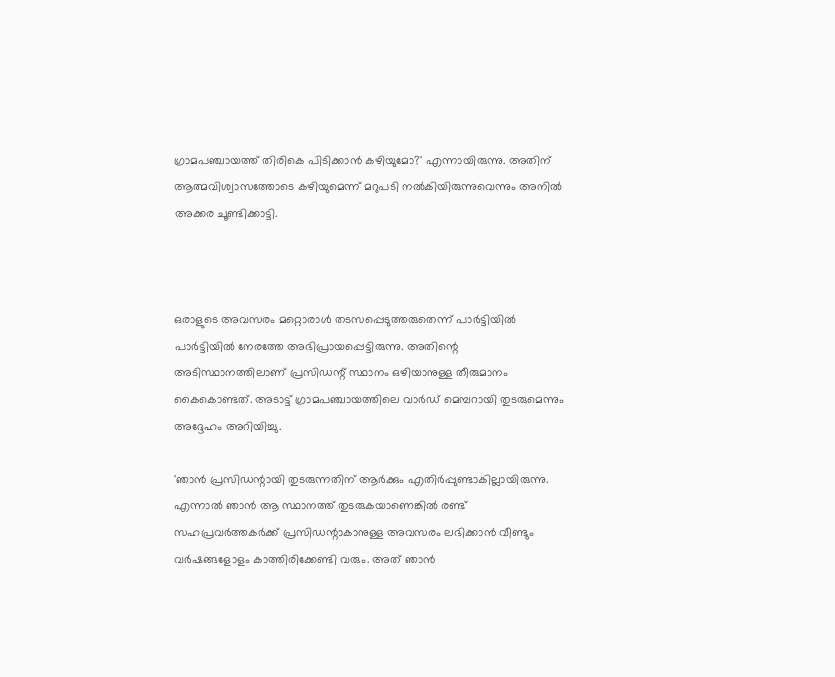ഗ്രാമപഞ്ചായത്ത് തിരികെ പിടിക്കാന്‍ കഴിയുമോ?' എന്നായിരുന്നു. അതിന് ആത്മവിശ്വാസത്തോടെ കഴിയുമെന്ന് മറുപടി നല്‍കിയിരുന്നുവെന്നും അനില്‍ അക്കര ചൂണ്ടിക്കാട്ടി.



ഒരാളുടെ അവസരം മറ്റൊരാള്‍ തടസപ്പെടുത്തരുതെന്ന് പാര്‍ട്ടിയില്‍ പാര്‍ട്ടിയില്‍ നേരത്തേ അഭിപ്രായപ്പെട്ടിരുന്നു. അതിന്റെ അടിസ്ഥാനത്തിലാണ് പ്രസിഡന്റ് സ്ഥാനം ഒഴിയാനുള്ള തീരുമാനം കൈകൊണ്ടത്. അടാട്ട് ഗ്രാമപഞ്ചായത്തിലെ വാര്‍ഡ് മെമ്പറായി തുടരുമെന്നും അദ്ദേഹം അറിയിച്ചു.

'ഞാന്‍ പ്രസിഡന്റായി തുടരുന്നതിന് ആര്‍ക്കും എതിര്‍പ്പുണ്ടാകില്ലായിരുന്നു. എന്നാല്‍ ഞാന്‍ ആ സ്ഥാനത്ത് തുടരുകയാണെങ്കില്‍ രണ്ട് സഹപ്രവര്‍ത്തകര്‍ക്ക് പ്രസിഡന്റാകാനുള്ള അവസരം ലഭിക്കാന്‍ വീണ്ടും വര്‍ഷങ്ങളോളം കാത്തിരിക്കേണ്ടി വരും. അത് ഞാന്‍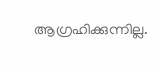ആഗ്രഹിക്കുന്നില്ല.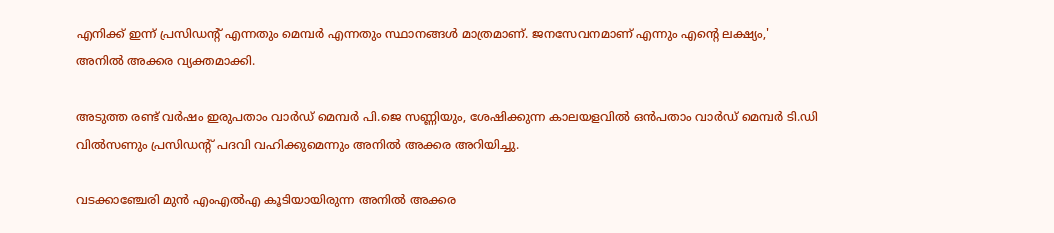എനിക്ക് ഇന്ന് പ്രസിഡന്റ് എന്നതും മെമ്പര്‍ എന്നതും സ്ഥാനങ്ങള്‍ മാത്രമാണ്. ജനസേവനമാണ് എന്നും എന്റെ ലക്ഷ്യം,' അനില്‍ അക്കര വ്യക്തമാക്കി.

അടുത്ത രണ്ട് വര്‍ഷം ഇരുപതാം വാര്‍ഡ് മെമ്പര്‍ പി.ജെ സണ്ണിയും, ശേഷിക്കുന്ന കാലയളവില്‍ ഒന്‍പതാം വാര്‍ഡ് മെമ്പര്‍ ടി.ഡി വില്‍സണും പ്രസിഡന്റ് പദവി വഹിക്കുമെന്നും അനില്‍ അക്കര അറിയിച്ചു.

വടക്കാഞ്ചേരി മുന്‍ എംഎല്‍എ കൂടിയായിരുന്ന അനില്‍ അക്കര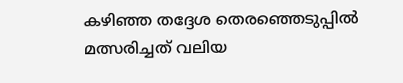കഴിഞ്ഞ തദ്ദേശ തെരഞ്ഞെടുപ്പില്‍ മത്സരിച്ചത് വലിയ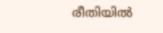രീതിയില്‍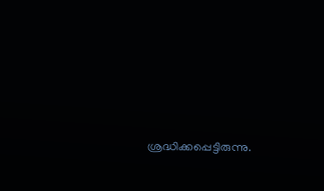ശ്രദ്ധിക്കപ്പെട്ടിരുന്നു.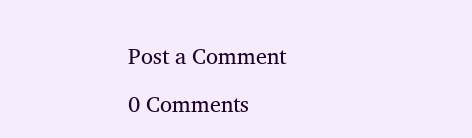Post a Comment

0 Comments